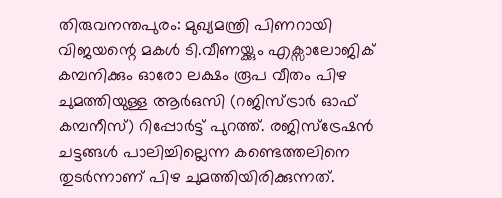തിരുവനന്തപുരം: മുഖ്യമന്ത്രി പിണറായി വിജയന്റെ മകൾ ടി.വീണയ്ക്കും എക്സാലോജിക് കമ്പനിക്കും ഓരോ ലക്ഷം രൂപ വീതം പിഴ ചുമത്തിയുള്ള ആർഒസി (റജിസ്ട്രാർ ഓഫ് കമ്പനീസ്) റിപ്പോർട്ട് പുറത്ത്. രജിസ്ട്രേഷൻ ചട്ടങ്ങൾ പാലിച്ചില്ലെന്ന കണ്ടെത്തലിനെ തുടർന്നാണ് പിഴ ചുമത്തിയിരിക്കുന്നത്.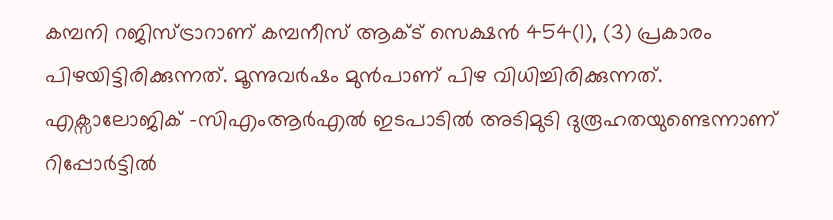കമ്പനി റജിസ്ട്രാറാണ് കമ്പനീസ് ആക്ട് സെക്ഷൻ 454(1), (3) പ്രകാരം പിഴയിട്ടിരിക്കുന്നത്. മൂന്നുവർഷം മുൻപാണ് പിഴ വിധിച്ചിരിക്കുന്നത്.
എക്സാലോജിക് -സിഎംആർഎൽ ഇടപാടിൽ അടിമുടി ദുരൂഹതയുണ്ടെന്നാണ് റിപ്പോർട്ടിൽ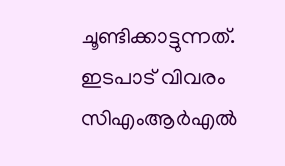ചൂണ്ടിക്കാട്ടുന്നത്. ഇടപാട് വിവരം സിഎംആർഎൽ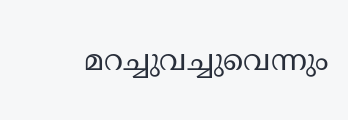മറച്ചുവച്ചുവെന്നും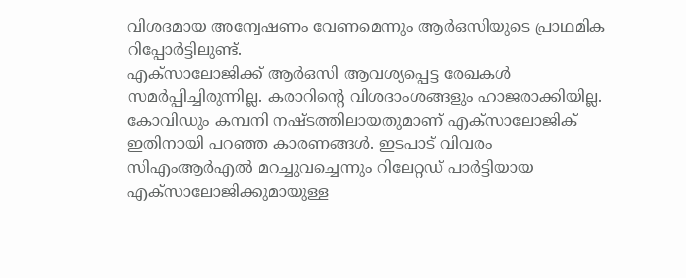വിശദമായ അന്വേഷണം വേണമെന്നും ആർഒസിയുടെ പ്രാഥമിക റിപ്പോർട്ടിലുണ്ട്.
എക്സാലോജിക്ക് ആർഒസി ആവശ്യപ്പെട്ട രേഖകൾ സമർപ്പിച്ചിരുന്നില്ല. കരാറിന്റെ വിശദാംശങ്ങളും ഹാജരാക്കിയില്ല. കോവിഡും കമ്പനി നഷ്ടത്തിലായതുമാണ് എക്സാലോജിക് ഇതിനായി പറഞ്ഞ കാരണങ്ങൾ. ഇടപാട് വിവരം സിഎംആർഎൽ മറച്ചുവച്ചെന്നും റിലേറ്റഡ് പാർട്ടിയായ എക്സാലോജിക്കുമായുള്ള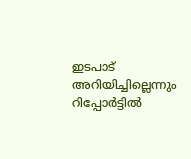ഇടപാട് അറിയിച്ചില്ലെന്നും റിപ്പോർട്ടിൽ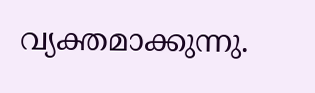വ്യക്തമാക്കുന്നു.